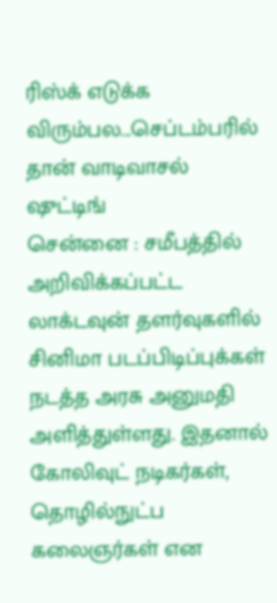ரிஸ்க் எடுக்க விரும்பல...செப்டம்பரில் தான் வாடிவாசல் ஷுட்டிங்
சென்னை : சமீபத்தில் அறிவிக்கப்பட்ட லாக்டவுன் தளர்வுகளில் சினிமா படப்பிடிப்புக்கள் நடத்த அரசு அனுமதி அளித்துள்ளது. இதனால் கோலிவுட் நடிகர்கள், தொழில்நுட்ப கலைஞர்கள் என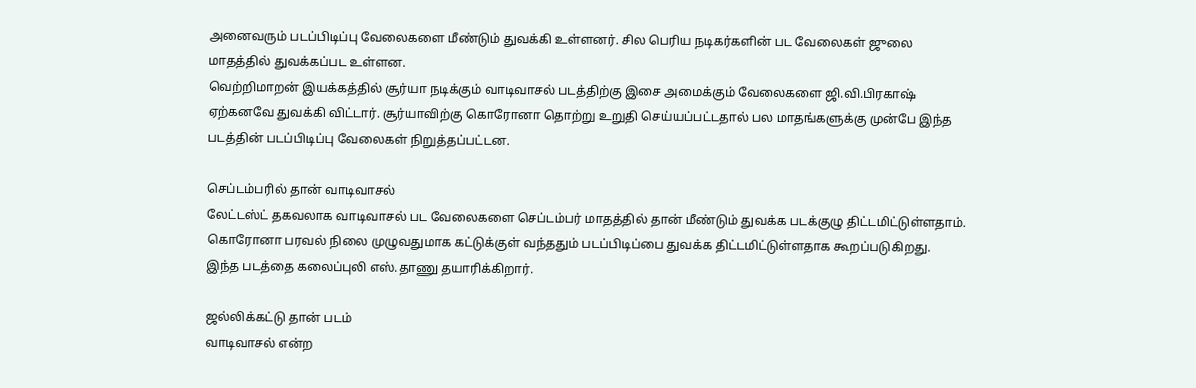அனைவரும் படப்பிடிப்பு வேலைகளை மீண்டும் துவக்கி உள்ளனர். சில பெரிய நடிகர்களின் பட வேலைகள் ஜுலை மாதத்தில் துவக்கப்பட உள்ளன.
வெற்றிமாறன் இயக்கத்தில் சூர்யா நடிக்கும் வாடிவாசல் படத்திற்கு இசை அமைக்கும் வேலைகளை ஜி.வி.பிரகாஷ் ஏற்கனவே துவக்கி விட்டார். சூர்யாவிற்கு கொரோனா தொற்று உறுதி செய்யப்பட்டதால் பல மாதங்களுக்கு முன்பே இந்த படத்தின் படப்பிடிப்பு வேலைகள் நிறுத்தப்பட்டன.

செப்டம்பரில் தான் வாடிவாசல்
லேட்டஸ்ட் தகவலாக வாடிவாசல் பட வேலைகளை செப்டம்பர் மாதத்தில் தான் மீண்டும் துவக்க படக்குழு திட்டமிட்டுள்ளதாம். கொரோனா பரவல் நிலை முழுவதுமாக கட்டுக்குள் வந்ததும் படப்பிடிப்பை துவக்க திட்டமிட்டுள்ளதாக கூறப்படுகிறது. இந்த படத்தை கலைப்புலி எஸ்.தாணு தயாரிக்கிறார்.

ஜல்லிக்கட்டு தான் படம்
வாடிவாசல் என்ற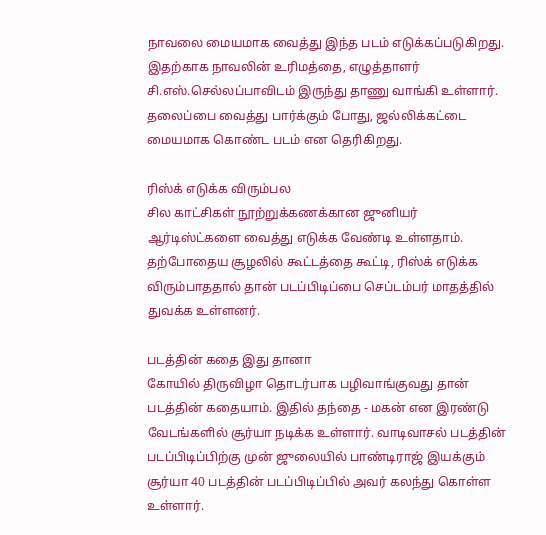நாவலை மையமாக வைத்து இந்த படம் எடுக்கப்படுகிறது. இதற்காக நாவலின் உரிமத்தை, எழுத்தாளர் சி.எஸ்.செல்லப்பாவிடம் இருந்து தாணு வாங்கி உள்ளார். தலைப்பை வைத்து பார்க்கும் போது, ஜல்லிக்கட்டை மையமாக கொண்ட படம் என தெரிகிறது.

ரிஸ்க் எடுக்க விரும்பல
சில காட்சிகள் நூற்றுக்கணக்கான ஜுனியர் ஆர்டிஸ்ட்களை வைத்து எடுக்க வேண்டி உள்ளதாம். தற்போதைய சூழலில் கூட்டத்தை கூட்டி, ரிஸ்க் எடுக்க விரும்பாததால் தான் படப்பிடிப்பை செப்டம்பர் மாதத்தில் துவக்க உள்ளனர்.

படத்தின் கதை இது தானா
கோயில் திருவிழா தொடர்பாக பழிவாங்குவது தான் படத்தின் கதையாம். இதில் தந்தை - மகன் என இரண்டு வேடங்களில் சூர்யா நடிக்க உள்ளார். வாடிவாசல் படத்தின் படப்பிடிப்பிற்கு முன் ஜுலையில் பாண்டிராஜ் இயக்கும் சூர்யா 40 படத்தின் படப்பிடிப்பில் அவர் கலந்து கொள்ள உள்ளார்.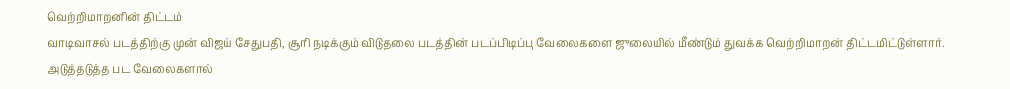வெற்றிமாறனின் திட்டம்
வாடிவாசல் படத்திற்கு முன் விஜய் சேதுபதி, சூரி நடிக்கும் விடுதலை படத்தின் படப்பிடிப்பு வேலைகளை ஜுலையில் மீண்டும் துவக்க வெற்றிமாறன் திட்டமிட்டுள்ளார். அடுத்தடுத்த பட வேலைகளால்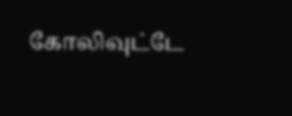கோலிவுட்டே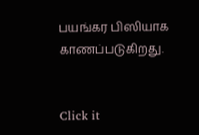பயங்கர பிஸியாக காணப்படுகிறது.


Click it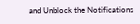and Unblock the Notifications